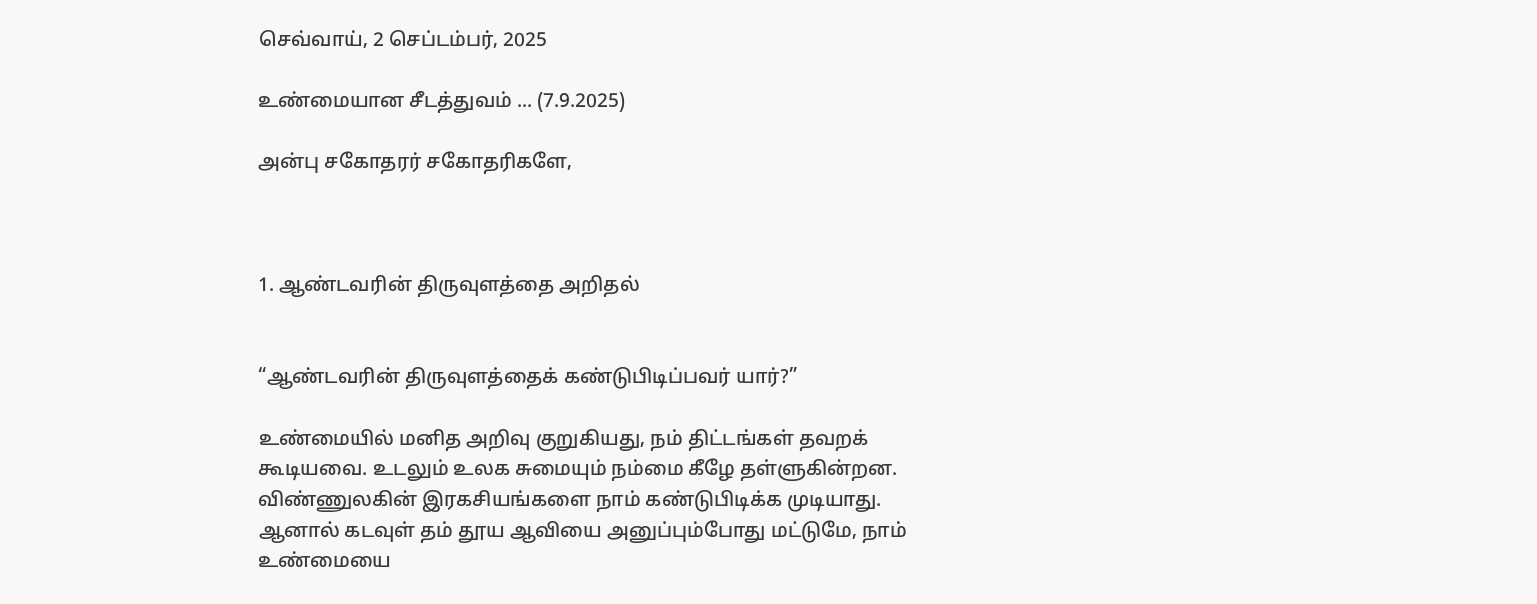செவ்வாய், 2 செப்டம்பர், 2025

உண்மையான சீடத்துவம் ... (7.9.2025)

அன்பு சகோதரர் சகோதரிகளே,



1. ஆண்டவரின் திருவுளத்தை அறிதல்


“ஆண்டவரின் திருவுளத்தைக் கண்டுபிடிப்பவர் யார்?”

உண்மையில் மனித அறிவு குறுகியது, நம் திட்டங்கள் தவறக் கூடியவை. உடலும் உலக சுமையும் நம்மை கீழே தள்ளுகின்றன. விண்ணுலகின் இரகசியங்களை நாம் கண்டுபிடிக்க முடியாது.
ஆனால் கடவுள் தம் தூய ஆவியை அனுப்பும்போது மட்டுமே, நாம் உண்மையை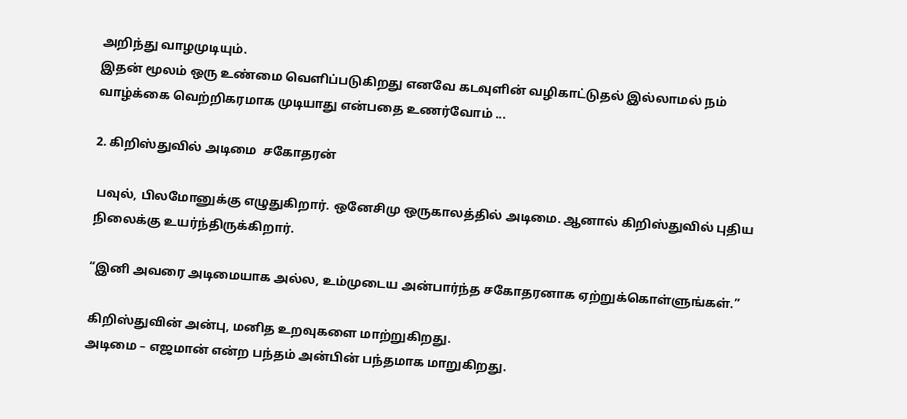அறிந்து வாழமுடியும்.
இதன் மூலம் ஒரு உண்மை வெளிப்படுகிறது எனவே கடவுளின் வழிகாட்டுதல் இல்லாமல் நம் வாழ்க்கை வெற்றிகரமாக முடியாது என்பதை உணர்வோம் ...

2. கிறிஸ்துவில் அடிமை  சகோதரன்

 பவுல், பிலமோனுக்கு எழுதுகிறார். ஒனேசிமு ஒருகாலத்தில் அடிமை. ஆனால் கிறிஸ்துவில் புதிய நிலைக்கு உயர்ந்திருக்கிறார்.

“இனி அவரை அடிமையாக அல்ல, உம்முடைய அன்பார்ந்த சகோதரனாக ஏற்றுக்கொள்ளுங்கள்.”

கிறிஸ்துவின் அன்பு, மனித உறவுகளை மாற்றுகிறது.
அடிமை – எஜமான் என்ற பந்தம் அன்பின் பந்தமாக மாறுகிறது.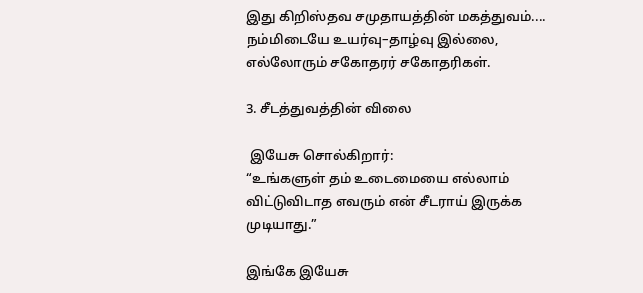இது கிறிஸ்தவ சமுதாயத்தின் மகத்துவம்.... நம்மிடையே உயர்வு–தாழ்வு இல்லை, எல்லோரும் சகோதரர் சகோதரிகள்.

3. சீடத்துவத்தின் விலை

 இயேசு சொல்கிறார்:
“உங்களுள் தம் உடைமையை எல்லாம் விட்டுவிடாத எவரும் என் சீடராய் இருக்க முடியாது.”

இங்கே இயேசு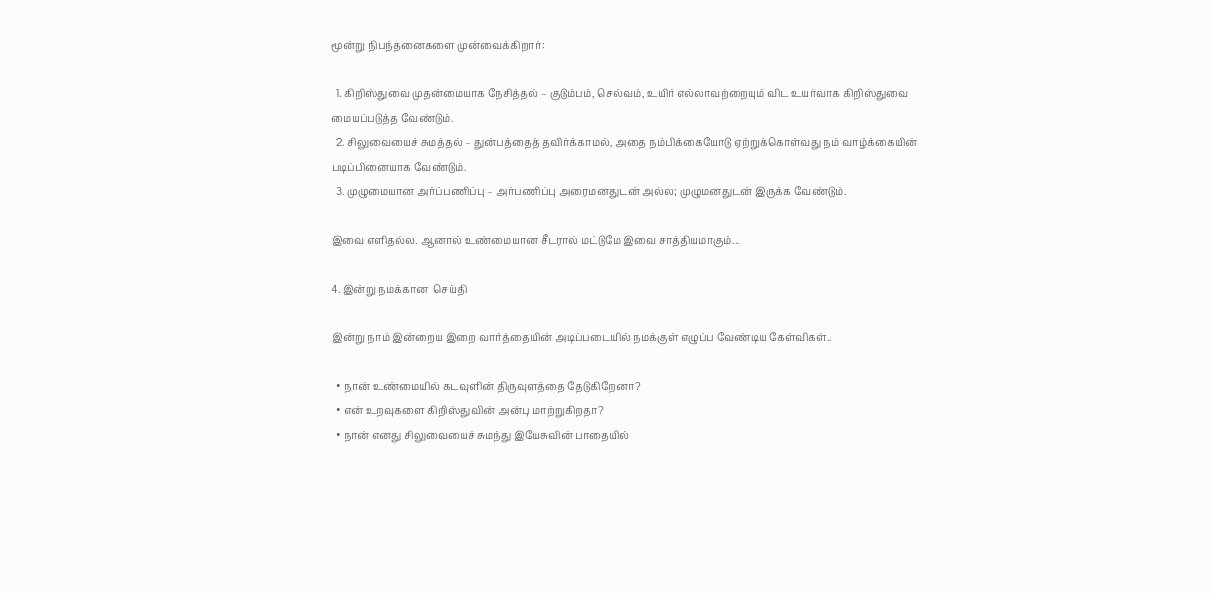மூன்று நிபந்தனைகளை முன்வைக்கிறார்:

  1. கிறிஸ்துவை முதன்மையாக நேசித்தல் – குடும்பம், செல்வம், உயிர் எல்லாவற்றையும் விட உயர்வாக கிறிஸ்துவை மையப்படுத்த வேண்டும்.
  2. சிலுவையைச் சுமத்தல் – துன்பத்தைத் தவிர்க்காமல், அதை நம்பிக்கையோடு ஏற்றுக்கொள்வது நம் வாழ்க்கையின் படிப்பினையாக வேண்டும்.
  3. முழுமையான அர்ப்பணிப்பு – அர்பணிப்பு அரைமனதுடன் அல்ல; முழுமனதுடன் இருக்க வேண்டும்.

இவை எளிதல்ல. ஆனால் உண்மையான சீடரால் மட்டுமே இவை சாத்தியமாகும்...

4. இன்று நமக்கான  செய்தி

இன்று நாம் இன்றைய இறை வார்த்தையின் அடிப்படையில் நமக்குள் எழுப்ப வேண்டிய கேள்விகள்..

  • நான் உண்மையில் கடவுளின் திருவுளத்தை தேடுகிறேனா?
  • என் உறவுகளை கிறிஸ்துவின் அன்பு மாற்றுகிறதா?
  • நான் எனது சிலுவையைச் சுமந்து இயேசுவின் பாதையில்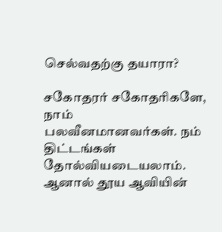செல்வதற்கு தயாரா?

சகோதரர் சகோதரிகளே,
நாம் பலவீனமானவர்கள். நம் திட்டங்கள் தோல்வியடையலாம். ஆனால் தூய ஆவியின்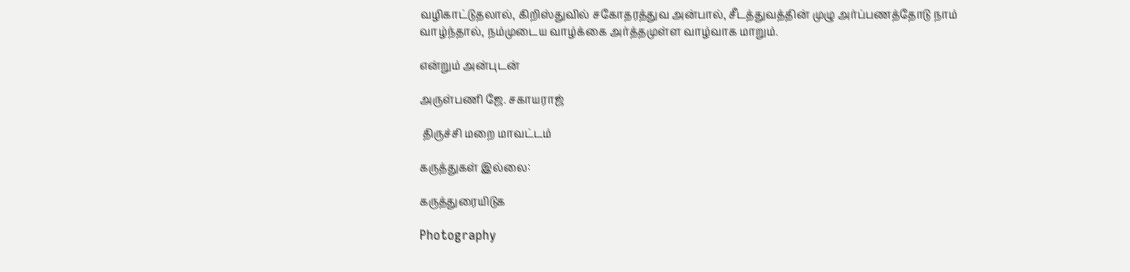வழிகாட்டுதலால், கிறிஸ்துவில் சகோதரத்துவ அன்பால், சீடத்துவத்தின் முழு அர்ப்பணத்தோடு நாம் வாழ்ந்தால், நம்முடைய வாழ்க்கை அர்த்தமுள்ள வாழ்வாக மாறும்.

என்றும் அன்புடன்

அருள்பணி ஜே. சகாயராஜ்

 திருச்சி மறை மாவட்டம்

கருத்துகள் இல்லை:

கருத்துரையிடுக

Photography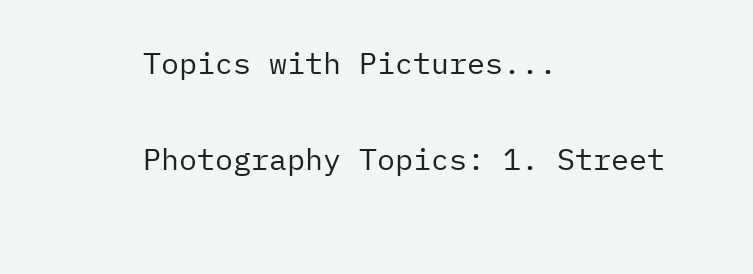Topics with Pictures...

Photography Topics: 1. Street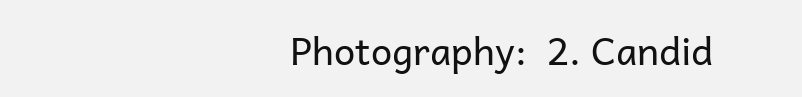Photography:  2. Candid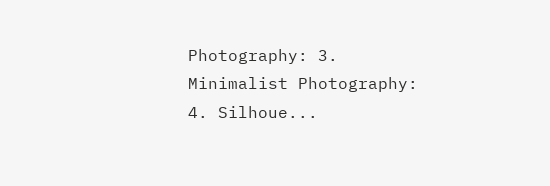Photography: 3. Minimalist Photography: 4. Silhoue...